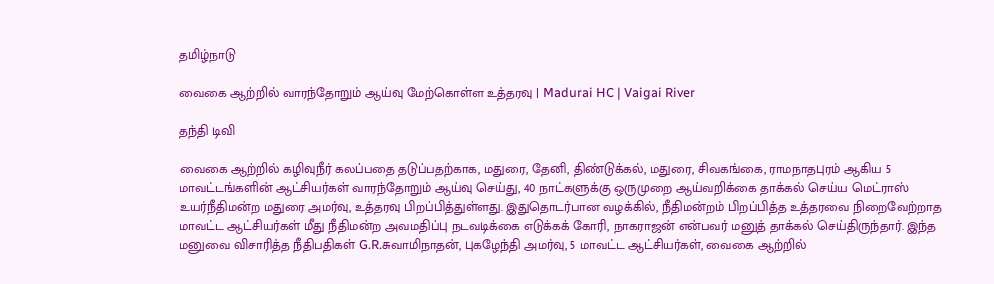தமிழ்நாடு

வைகை ஆற்றில் வாரந்தோறும் ஆய்வு மேற்கொள்ள உத்தரவு | Madurai HC | Vaigai River

தந்தி டிவி

வைகை ஆற்றில் கழிவுநீர் கலப்பதை தடுப்பதற்காக, மதுரை, தேனி, திண்டுக்கல், மதுரை, சிவகங்கை, ராமநாதபுரம் ஆகிய 5 மாவட்டங்களின் ஆட்சியர்கள் வாரந்தோறும் ஆய்வு செய்து, 40 நாட்களுக்கு ஒருமுறை ஆய்வறிக்கை தாக்கல் செய்ய மெட்ராஸ் உயர்நீதிமன்ற மதுரை அமர்வு, உத்தரவு பிறப்பித்துள்ளது. இதுதொடர்பான வழக்கில், நீதிமன்றம் பிறப்பித்த உத்தரவை நிறைவேற்றாத மாவட்ட ஆட்சியர்கள் மீது நீதிமன்ற அவமதிப்பு நடவடிக்கை எடுக்கக் கோரி, நாகராஜன் என்பவர் மனுத் தாக்கல் செய்திருந்தார். இந்த மனுவை விசாரித்த நீதிபதிகள் G.R.சுவாமிநாதன், புகழேந்தி அமர்வு, 5 மாவட்ட ஆட்சியர்கள், வைகை ஆற்றில்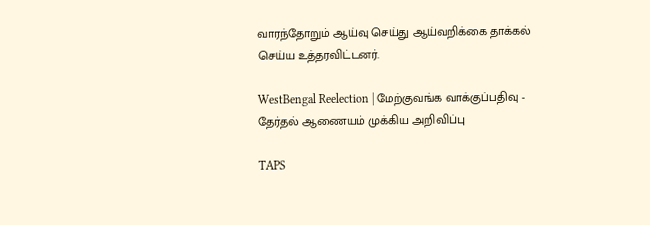வாரந்தோறும் ஆய்வு செய்து ஆய்வறிக்கை தாக்கல் செய்ய உத்தரவிட்டனர்.

WestBengal Reelection | மேற்குவங்க வாக்குப்பதிவு - தேர்தல் ஆணையம் முக்கிய அறிவிப்பு

TAPS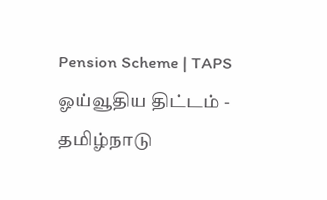Pension Scheme | TAPS ஓய்வூதிய திட்டம் - தமிழ்நாடு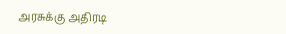அரசுக்கு அதிரடி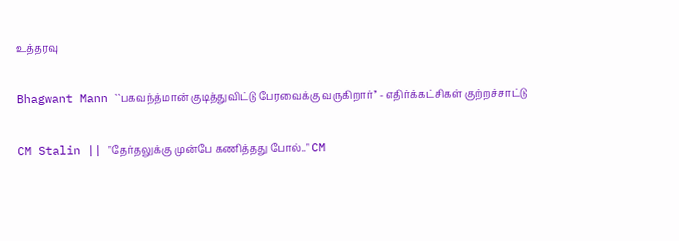உத்தரவு

Bhagwant Mann ``பகவந்த்மான் குடித்துவிட்டு பேரவைக்கு வருகிறார்’’ - எதிர்க்கட்சிகள் குற்றச்சாட்டு

CM Stalin || "தேர்தலுக்கு முன்பே கணித்தது போல்.." CM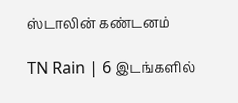ஸ்டாலின் கண்டனம்

TN Rain | 6 இடங்களில்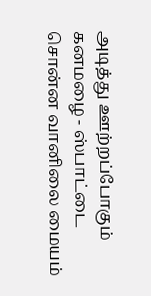அடித்து ஊற்றப்போகும் கனமழை - ஸ்பாட்டை சொன்ன வானிலை மையம்